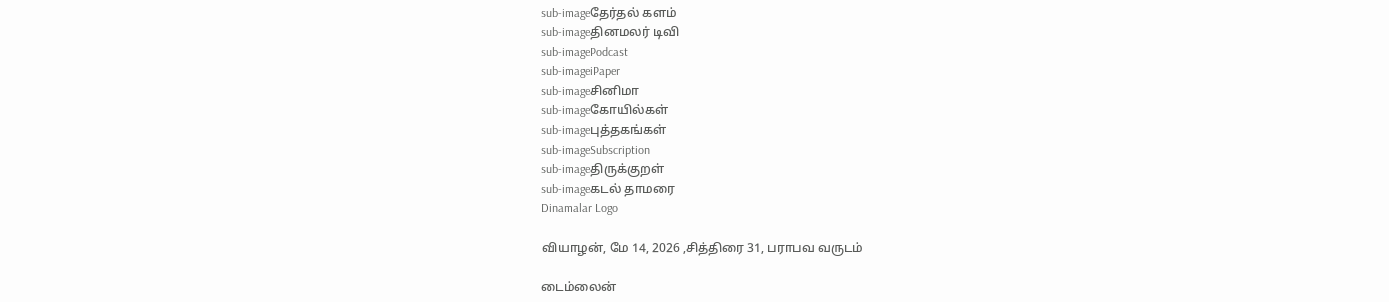sub-imageதேர்தல் களம்
sub-imageதினமலர் டிவி
sub-imagePodcast
sub-imageiPaper
sub-imageசினிமா
sub-imageகோயில்கள்
sub-imageபுத்தகங்கள்
sub-imageSubscription
sub-imageதிருக்குறள்
sub-imageகடல் தாமரை
Dinamalar Logo

வியாழன், மே 14, 2026 ,சித்திரை 31, பராபவ வருடம்

டைம்லைன்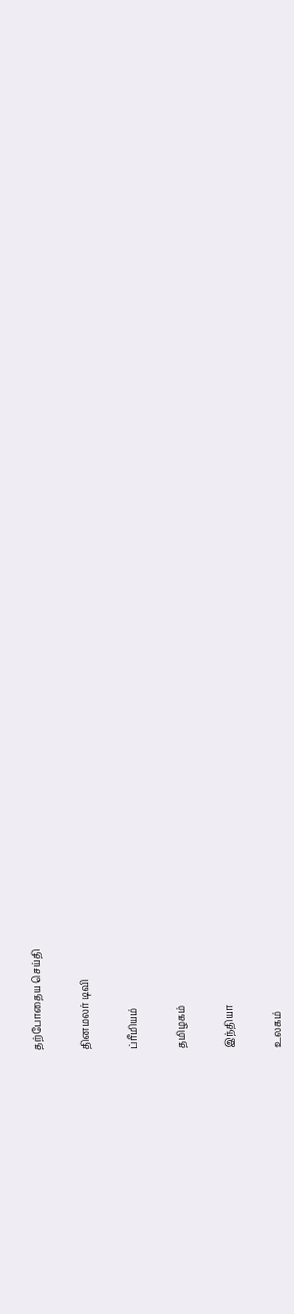தற்போதைய செய்தி


தினமலர் டிவி


ப்ரீமியம்


தமிழகம்


இந்தியா


உலகம்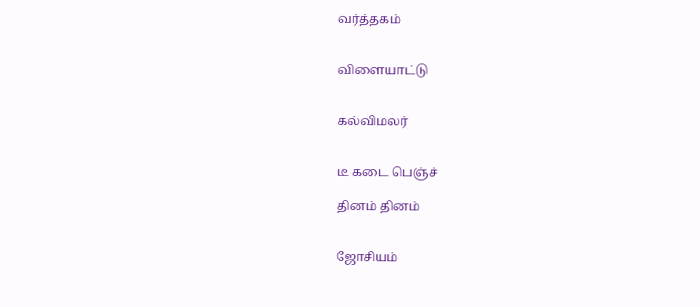வர்த்தகம்


விளையாட்டு


கல்விமலர்


டீ கடை பெஞ்ச்

தினம் தினம்


ஜோசியம்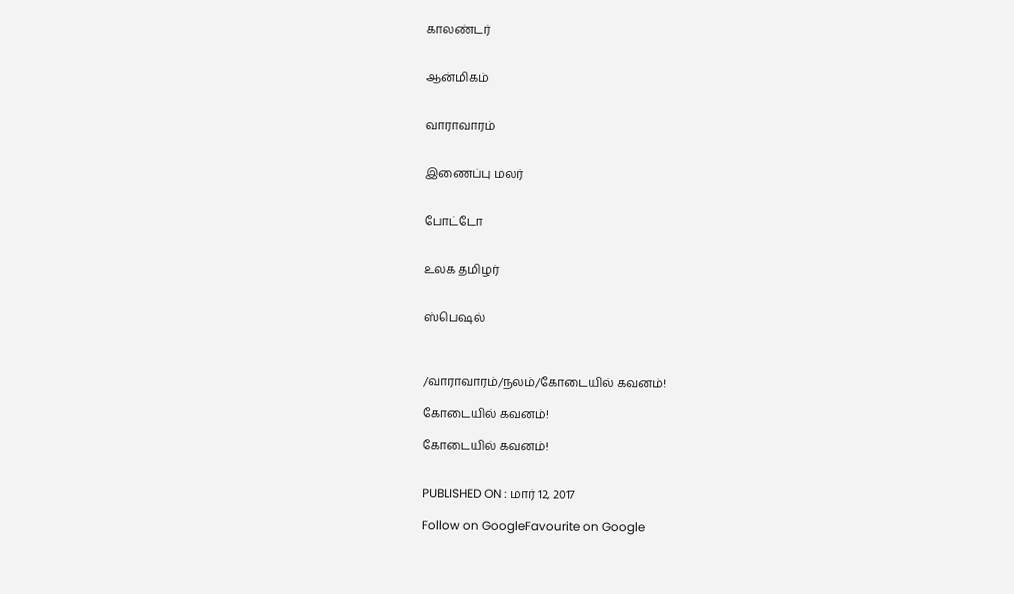காலண்டர்


ஆன்மிகம்


வாராவாரம்


இணைப்பு மலர்


போட்டோ


உலக தமிழர்


ஸ்பெஷல்



/வாராவாரம்/நலம்/கோடையில் கவனம்!

கோடையில் கவனம்!

கோடையில் கவனம்!


PUBLISHED ON : மார் 12, 2017

Follow on GoogleFavourite on Google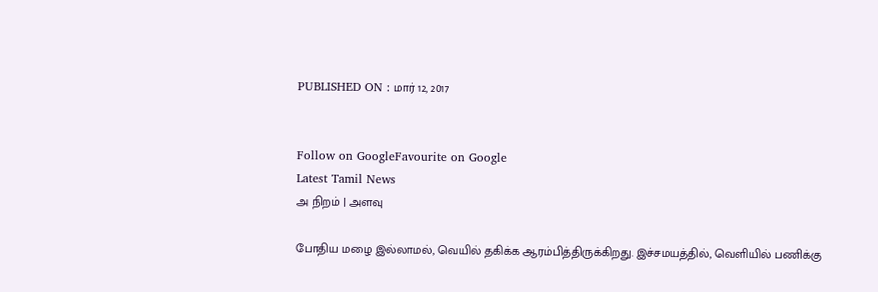PUBLISHED ON : மார் 12, 2017


Follow on GoogleFavourite on Google
Latest Tamil News
அ நிறம் | அளவு

போதிய மழை இல்லாமல், வெயில் தகிக்க ஆரம்பித்திருக்கிறது. இச்சமயத்தில், வெளியில் பணிக்கு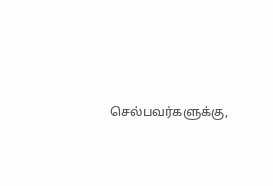செல்பவர்களுக்கு,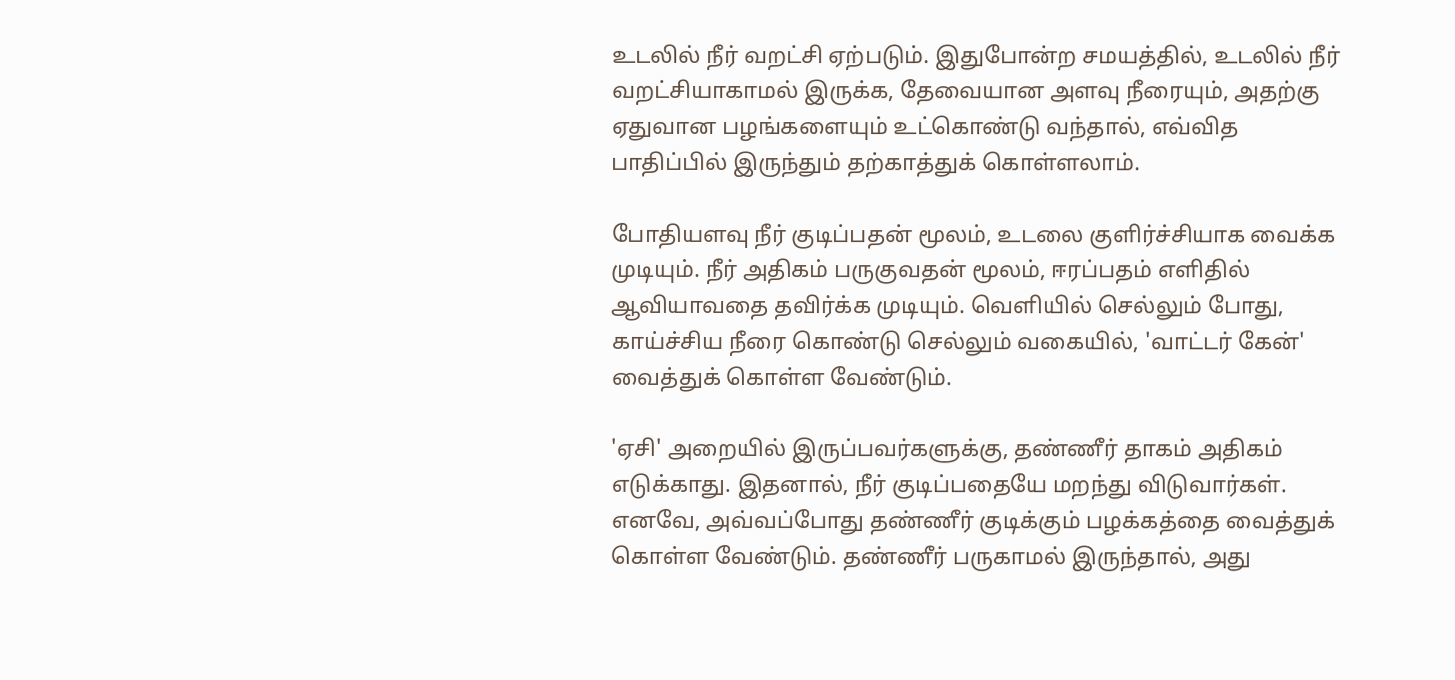உடலில் நீர் வறட்சி ஏற்படும். இதுபோன்ற சமயத்தில், உடலில் நீர் வறட்சியாகாமல் இருக்க, தேவையான அளவு நீரையும், அதற்கு ஏதுவான பழங்களையும் உட்கொண்டு வந்தால், எவ்வித பாதிப்பில் இருந்தும் தற்காத்துக் கொள்ளலாம்.

போதியளவு நீர் குடிப்பதன் மூலம், உடலை குளிர்ச்சியாக வைக்க முடியும். நீர் அதிகம் பருகுவதன் மூலம், ஈரப்பதம் எளிதில் ஆவியாவதை தவிர்க்க முடியும். வெளியில் செல்லும் போது, காய்ச்சிய நீரை கொண்டு செல்லும் வகையில், 'வாட்டர் கேன்' வைத்துக் கொள்ள வேண்டும்.

'ஏசி' அறையில் இருப்பவர்களுக்கு, தண்ணீர் தாகம் அதிகம் எடுக்காது. இதனால், நீர் குடிப்பதையே மறந்து விடுவார்கள். எனவே, அவ்வப்போது தண்ணீர் குடிக்கும் பழக்கத்தை வைத்துக் கொள்ள வேண்டும். தண்ணீர் பருகாமல் இருந்தால், அது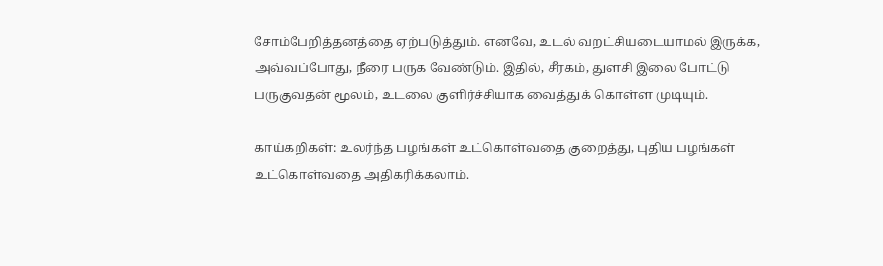சோம்பேறித்தனத்தை ஏற்படுத்தும். எனவே, உடல் வறட்சியடையாமல் இருக்க, அவ்வப்போது, நீரை பருக வேண்டும். இதில், சீரகம், துளசி இலை போட்டு பருகுவதன் மூலம், உடலை குளிர்ச்சியாக வைத்துக் கொள்ள முடியும்.

காய்கறிகள்: உலர்ந்த பழங்கள் உட்கொள்வதை குறைத்து, புதிய பழங்கள் உட்கொள்வதை அதிகரிக்கலாம்.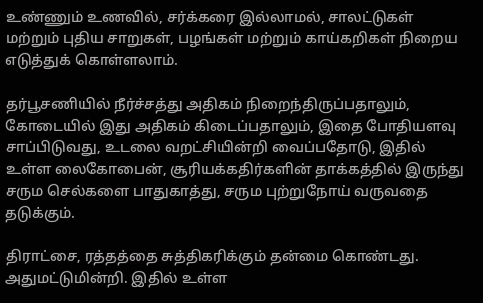உண்ணும் உணவில், சர்க்கரை இல்லாமல், சாலட்டுகள் மற்றும் புதிய சாறுகள், பழங்கள் மற்றும் காய்கறிகள் நிறைய எடுத்துக் கொள்ளலாம்.

தர்பூசணியில் நீர்ச்சத்து அதிகம் நிறைந்திருப்பதாலும், கோடையில் இது அதிகம் கிடைப்பதாலும், இதை போதியளவு சாப்பிடுவது, உடலை வறட்சியின்றி வைப்பதோடு, இதில் உள்ள லைகோபைன், சூரியக்கதிர்களின் தாக்கத்தில் இருந்து சரும செல்களை பாதுகாத்து, சரும புற்றுநோய் வருவதை தடுக்கும்.

திராட்சை, ரத்தத்தை சுத்திகரிக்கும் தன்மை கொண்டது. அதுமட்டுமின்றி. இதில் உள்ள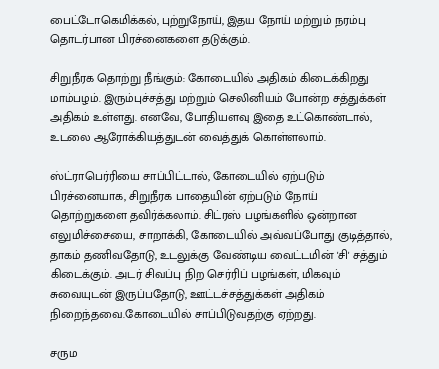பைட்டோகெமிக்கல், புற்றுநோய், இதய நோய் மற்றும் நரம்பு தொடர்பான பிரச்னைகளை தடுக்கும்.

சிறுநீரக தொற்று நீங்கும்: கோடையில் அதிகம் கிடைக்கிறது மாம்பழம். இரும்புச்சத்து மற்றும் செலினியம் போன்ற சத்துக்கள் அதிகம் உள்ளது. எனவே, போதியளவு இதை உட்கொண்டால், உடலை ஆரோக்கியத்துடன் வைத்துக் கொள்ளலாம்.

ஸ்ட்ராபெர்ரியை சாப்பிட்டால், கோடையில் ஏற்படும் பிரச்னையாக, சிறுநீரக பாதையின் ஏற்படும் நோய் தொற்றுகளை தவிர்க்கலாம். சிட்ரஸ் பழங்களில் ஒன்றான எலுமிச்சையை, சாறாக்கி, கோடையில் அவ்வப்போது குடித்தால், தாகம் தணிவதோடு, உடலுக்கு வேண்டிய வைட்டமின் 'சி' சத்தும் கிடைக்கும். அடர் சிவப்பு நிற செர்ரிப் பழங்கள், மிகவும் சுவையுடன் இருப்பதோடு, ஊட்டச்சத்துக்கள் அதிகம் நிறைந்தவை.கோடையில் சாப்பிடுவதற்கு ஏற்றது.

சரும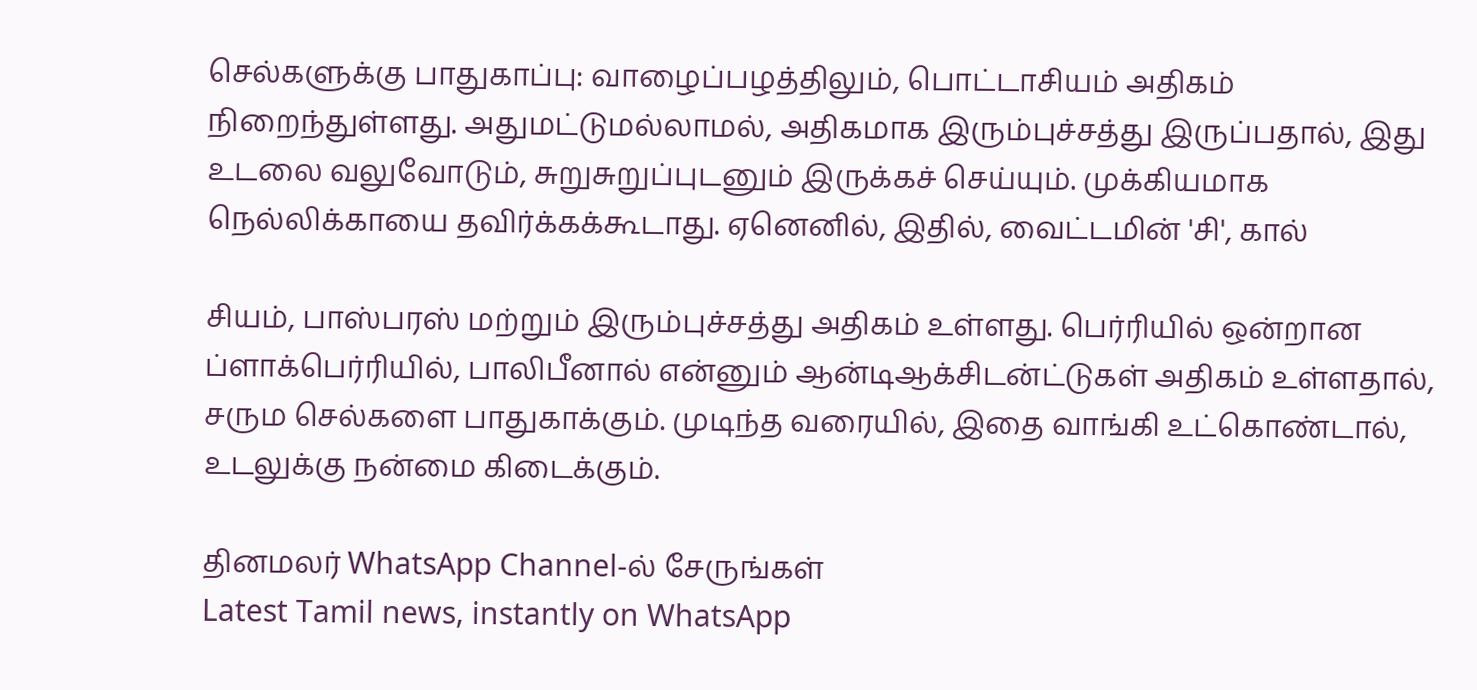செல்களுக்கு பாதுகாப்பு: வாழைப்பழத்திலும், பொட்டாசியம் அதிகம் நிறைந்துள்ளது. அதுமட்டுமல்லாமல், அதிகமாக இரும்புச்சத்து இருப்பதால், இது உடலை வலுவோடும், சுறுசுறுப்புடனும் இருக்கச் செய்யும். முக்கியமாக நெல்லிக்காயை தவிர்க்கக்கூடாது. ஏனெனில், இதில், வைட்டமின் 'சி', கால்

சியம், பாஸ்பரஸ் மற்றும் இரும்புச்சத்து அதிகம் உள்ளது. பெர்ரியில் ஒன்றான ப்ளாக்பெர்ரியில், பாலிபீனால் என்னும் ஆன்டிஆக்சிடன்ட்டுகள் அதிகம் உள்ளதால், சரும செல்களை பாதுகாக்கும். முடிந்த வரையில், இதை வாங்கி உட்கொண்டால், உடலுக்கு நன்மை கிடைக்கும்.

தினமலர் WhatsApp Channel-ல் சேருங்கள்
Latest Tamil news, instantly on WhatsApp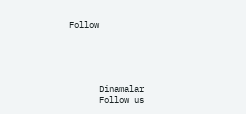Follow





      Dinamalar
      Follow us